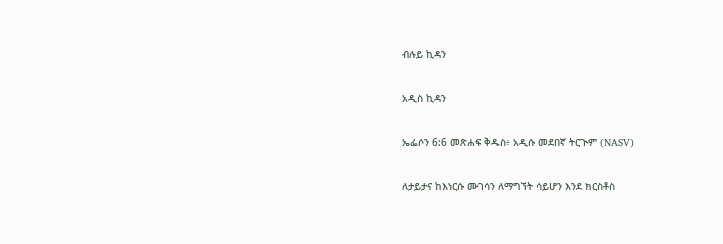ብሉይ ኪዳን

አዲስ ኪዳን

ኤፌሶን 6:6 መጽሐፍ ቅዱስ፥ አዲሱ መደበኛ ትርጒም (NASV)

ለታይታና ከእነርሱ ሙገሳን ለማግኘት ሳይሆን እንደ ክርስቶስ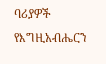ባሪያዎች የእግዚአብሔርን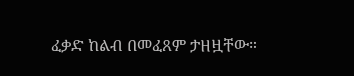ፈቃድ ከልብ በመፈጸም ታዘዟቸው።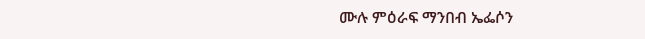ሙሉ ምዕራፍ ማንበብ ኤፌሶን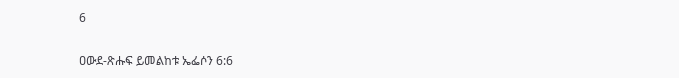6

ዐውደ-ጽሑፍ ይመልከቱ ኤፌሶን 6:6